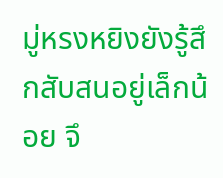มู่หรงหยิงยังรู้สึกสับสนอยู่เล็กน้อย จึ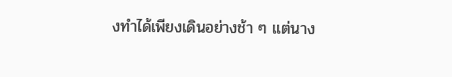งทำได้เพียงเดินอย่างช้า ๆ แต่นาง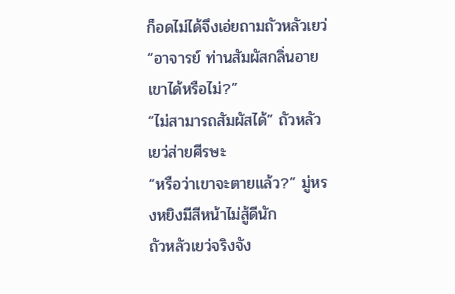ก็อดไม่ได้จึงเอ่ยถามถัวหลัวเยว่ “อาจารย์ ท่านสัมผัสกลิ่นอายเขาได้หรือไม่?”
“ไม่สามารถสัมผัสได้” ถัวหลัวเยว่ส่ายศีรษะ
“หรือว่าเขาจะตายแล้ว?” มู่หรงหยิงมีสีหน้าไม่สู้ดีนัก
ถัวหลัวเยว่จริงจัง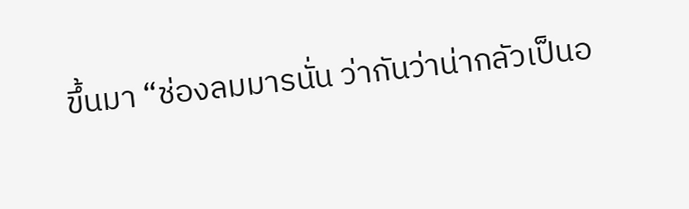ขึ้นมา “ช่องลมมารนั่น ว่ากันว่าน่ากลัวเป็นอ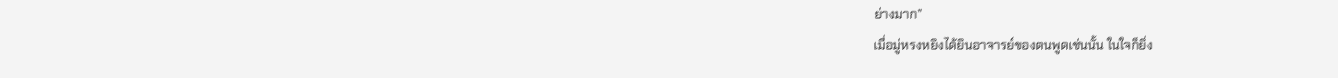ย่างมาก”
เมื่อมู่หรงหยิงได้ยินอาจารย์ของตนพูดเช่นนั้น ในใจก็ยิ่ง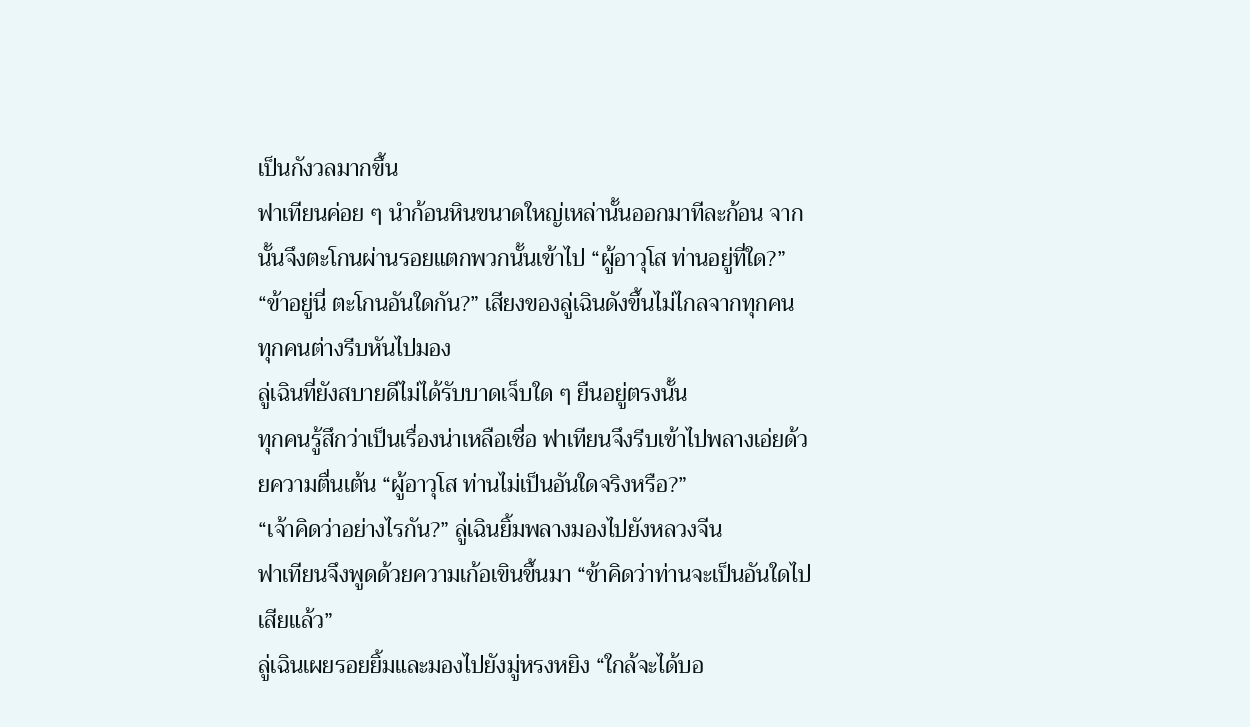เป็นกังวลมากขึ้น
ฟาเทียนค่อย ๆ นำก้อนหินขนาดใหญ่เหล่านั้นออกมาทีละก้อน จากนั้นจึงตะโกนผ่านรอยแตกพวกนั้นเข้าไป “ผู้อาวุโส ท่านอยู่ที่ใด?”
“ข้าอยู่นี่ ตะโกนอันใดกัน?” เสียงของลู่เฉินดังขึ้นไม่ไกลจากทุกคน
ทุกคนต่างรีบหันไปมอง
ลู่เฉินที่ยังสบายดีไม่ได้รับบาดเจ็บใด ๆ ยืนอยู่ตรงนั้น
ทุกคนรู้สึกว่าเป็นเรื่องน่าเหลือเชื่อ ฟาเทียนจึงรีบเข้าไปพลางเอ่ยด้วยความตื่นเต้น “ผู้อาวุโส ท่านไม่เป็นอันใดจริงหรือ?”
“เจ้าคิดว่าอย่างไรกัน?” ลู่เฉินยิ้มพลางมองไปยังหลวงจีน
ฟาเทียนจึงพูดด้วยความเก้อเขินขึ้นมา “ข้าคิดว่าท่านจะเป็นอันใดไปเสียแล้ว”
ลู่เฉินเผยรอยยิ้มและมองไปยังมู่หรงหยิง “ใกล้จะได้บอ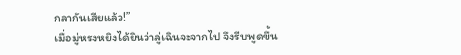กลากันเสียแล้ว!”
เมื่อมู่หรงหยิงได้ยินว่าลู่เฉินจะจากไป จึงรีบพูดขึ้น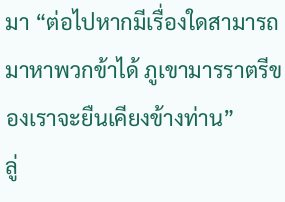มา “ต่อไปหากมีเรื่องใดสามารถมาหาพวกข้าได้ ภูเขามารราตรีของเราจะยืนเคียงข้างท่าน”
ลู่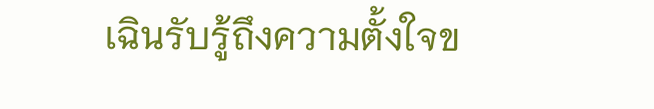เฉินรับรู้ถึงความตั้งใจข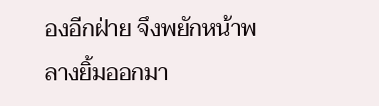องอีกฝ่าย จึงพยักหน้าพลางยิ้มออกมา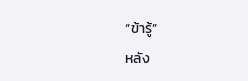“ข้ารู้”
หลัง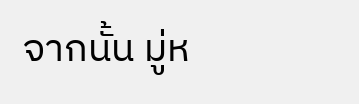จากนั้น มู่ห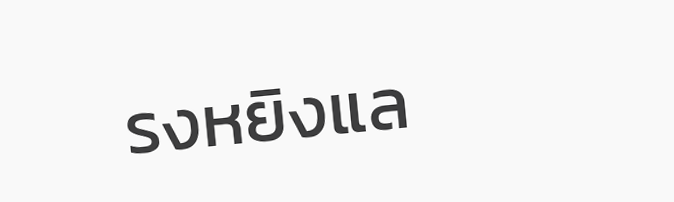รงหยิงแล